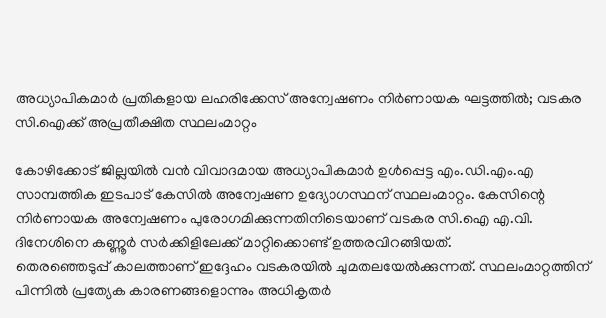അധ്യാപികമാർ പ്രതികളായ ലഹരിക്കേസ് അന്വേഷണം നിർണായക ഘട്ടത്തിൽ; വടകര സി.ഐക്ക് അപ്രതീക്ഷിത സ്ഥലംമാറ്റം

കോഴിക്കോട് ജില്ലയിൽ വൻ വിവാദമായ അധ്യാപികമാർ ഉൾപ്പെട്ട എം.ഡി.എം.എ സാമ്പത്തിക ഇടപാട് കേസിൽ അന്വേഷണ ഉദ്യോഗസ്ഥന് സ്ഥലംമാറ്റം. കേസിന്റെ നിർണായക അന്വേഷണം പുരോഗമിക്കുന്നതിനിടെയാണ് വടകര സി.ഐ എ.വി. ദിനേശിനെ കണ്ണൂർ സർക്കിളിലേക്ക് മാറ്റിക്കൊണ്ട് ഉത്തരവിറങ്ങിയത്.
തെരഞ്ഞെടുപ്പ് കാലത്താണ് ഇദ്ദേഹം വടകരയിൽ ചുമതലയേൽക്കുന്നത്. സ്ഥലംമാറ്റത്തിന് പിന്നിൽ പ്രത്യേക കാരണങ്ങളൊന്നും അധികൃതർ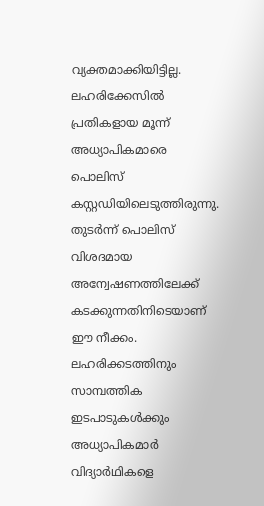വ്യക്തമാക്കിയിട്ടില്ല.
ലഹരിക്കേസിൽ പ്രതികളായ മൂന്ന് അധ്യാപികമാരെ പൊലിസ് കസ്റ്റഡിയിലെടുത്തിരുന്നു. തുടർന്ന് പൊലിസ് വിശദമായ അന്വേഷണത്തിലേക്ക് കടക്കുന്നതിനിടെയാണ് ഈ നീക്കം. ലഹരിക്കടത്തിനും സാമ്പത്തിക ഇടപാടുകൾക്കും അധ്യാപികമാർ വിദ്യാർഥികളെ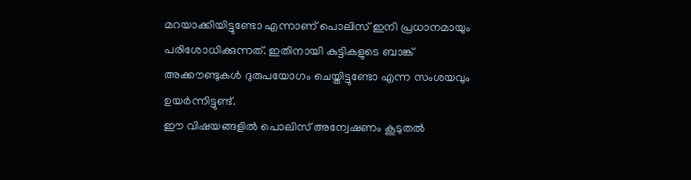മറയാക്കിയിട്ടുണ്ടോ എന്നാണ് പൊലിസ് ഇനി പ്രധാനമായും പരിശോധിക്കുന്നത്. ഇതിനായി കുട്ടികളുടെ ബാങ്ക് അക്കൗണ്ടുകൾ ദുരുപയോഗം ചെയ്തിട്ടുണ്ടോ എന്ന സംശയവും ഉയർന്നിട്ടുണ്ട്.
ഈ വിഷയങ്ങളിൽ പൊലിസ് അന്വേഷണം കൂടുതൽ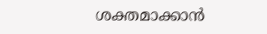ശക്തമാക്കാൻ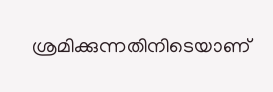ശ്രമിക്കുന്നതിനിടെയാണ്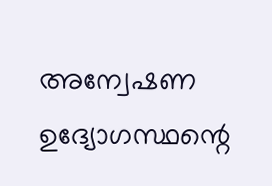അന്വേഷണ ഉദ്യോഗസ്ഥന്റെ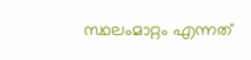സ്ഥലംമാറ്റം എന്നത്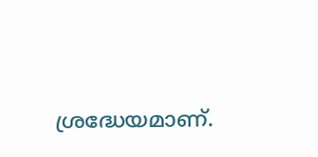ശ്രദ്ധേയമാണ്.